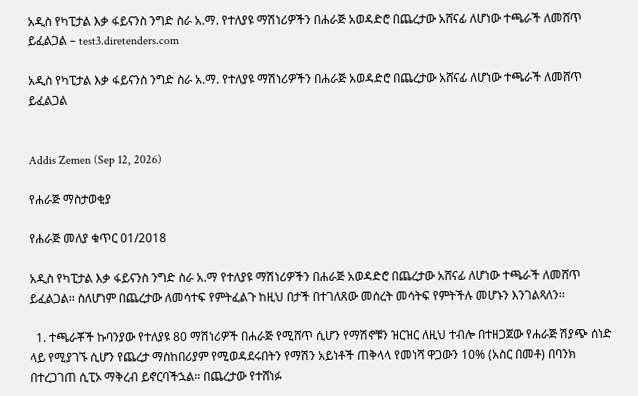አዲስ የካፒታል እቃ ፋይናንስ ንግድ ስራ አ.ማ. የተለያዩ ማሽነሪዎችን በሐራጅ አወዳድሮ በጨረታው አሸናፊ ለሆነው ተጫራች ለመሸጥ ይፈልጋል – test3.diretenders.com

አዲስ የካፒታል እቃ ፋይናንስ ንግድ ስራ አ.ማ. የተለያዩ ማሽነሪዎችን በሐራጅ አወዳድሮ በጨረታው አሸናፊ ለሆነው ተጫራች ለመሸጥ ይፈልጋል


Addis Zemen (Sep 12, 2026)

የሐራጅ ማስታወቂያ

የሐራጅ መለያ ቁጥር 01/2018

አዲስ የካፒታል እቃ ፋይናንስ ንግድ ስራ አ.ማ የተለያዩ ማሽነሪዎችን በሐራጅ አወዳድሮ በጨረታው አሸናፊ ለሆነው ተጫራች ለመሸጥ ይፈልጋል፡፡ ስለሆነም በጨረታው ለመሳተፍ የምትፈልጉ ከዚህ በታች በተገለጸው መሰረት መሳትፍ የምትችሉ መሆኑን እንገልጻለን፡፡

  1. ተጫራቾች ኩባንያው የተለያዩ 80 ማሽነሪዎች በሐራጅ የሚሸጥ ሲሆን የማሽኖቹን ዝርዝር ለዚህ ተብሎ በተዘጋጀው የሐራጅ ሽያጭ ሰነድ ላይ የሚያገኙ ሲሆን የጨረታ ማስከበሪያም የሚወዳደሩበትን የማሽን አይነቶች ጠቅላላ የመነሻ ዋጋውን 10% (አስር በመቶ) በባንክ በተረጋገጠ ሲፒኦ ማቅረብ ይኖርባችኋል። በጨረታው የተሸነፉ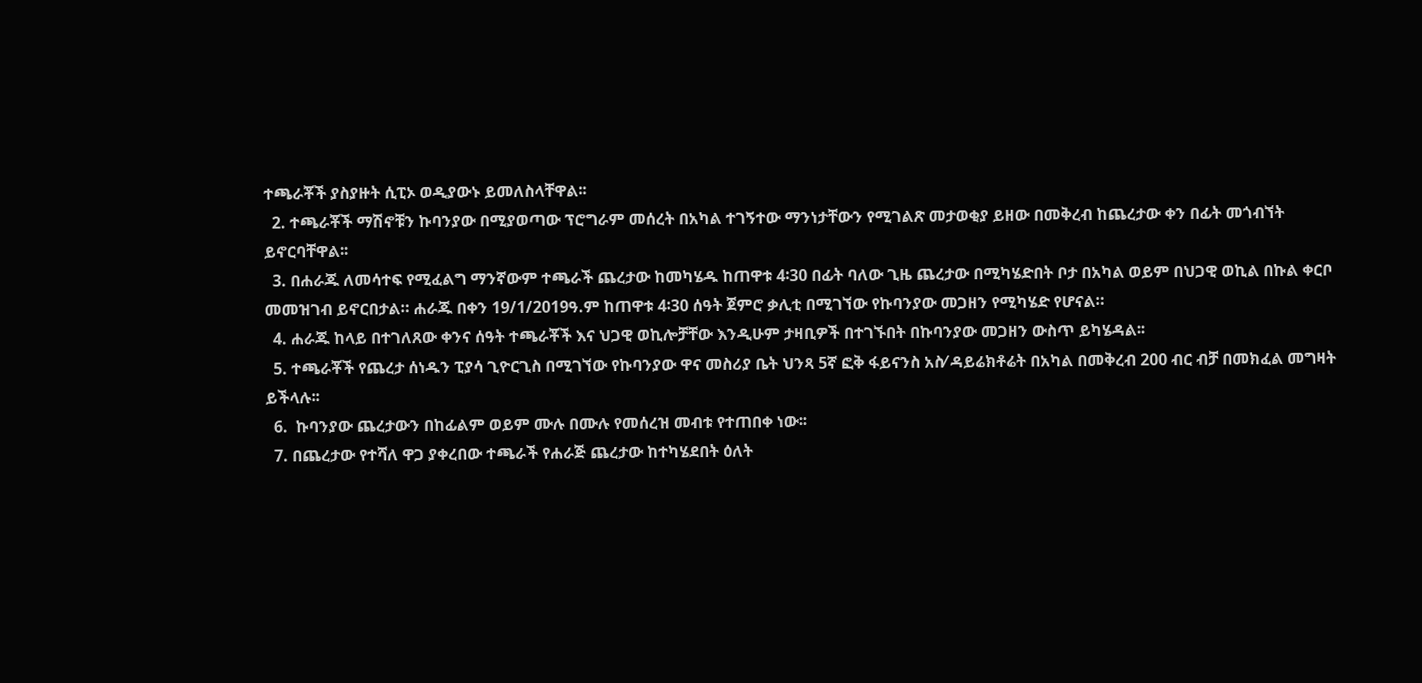ተጫራቾች ያስያዙት ሲፒኦ ወዲያውኑ ይመለስላቸዋል፡፡
  2. ተጫራቾች ማሽኖቹን ኩባንያው በሚያወጣው ፕሮግራም መሰረት በአካል ተገኝተው ማንነታቸውን የሚገልጽ መታወቂያ ይዘው በመቅረብ ከጨረታው ቀን በፊት መጎብኘት ይኖርባቸዋል፡፡
  3. በሐራጁ ለመሳተፍ የሚፈልግ ማንኛውም ተጫራች ጨረታው ከመካሄዱ ከጠዋቱ 4፡30 በፊት ባለው ጊዜ ጨረታው በሚካሄድበት ቦታ በአካል ወይም በህጋዊ ወኪል በኩል ቀርቦ መመዝገብ ይኖርበታል። ሐራጁ በቀን 19/1/2019ዓ.ም ከጠዋቱ 4፡30 ሰዓት ጀምሮ ቃሊቲ በሚገኘው የኩባንያው መጋዘን የሚካሄድ የሆናል።
  4. ሐራጁ ከላይ በተገለጸው ቀንና ሰዓት ተጫራቾች እና ህጋዊ ወኪሎቻቸው እንዲሁም ታዛቢዎች በተገኙበት በኩባንያው መጋዘን ውስጥ ይካሄዳል፡፡
  5. ተጫራቾች የጨረታ ሰነዱን ፒያሳ ጊዮርጊስ በሚገኘው የኩባንያው ዋና መስሪያ ቤት ህንጻ 5ኛ ፎቅ ፋይናንስ አስ⁄ ዳይሬክቶሬት በአካል በመቅረብ 200 ብር ብቻ በመክፈል መግዛት ይችላሉ፡፡
  6.  ኩባንያው ጨረታውን በከፊልም ወይም ሙሉ በሙሉ የመሰረዝ መብቱ የተጠበቀ ነው፡፡
  7. በጨረታው የተሻለ ዋጋ ያቀረበው ተጫራች የሐራጅ ጨረታው ከተካሄደበት ዕለት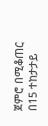ጀምሮ በሚቆጠር በ15 ተከታታይ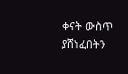ቀናት ውስጥ ያሸነፈበትን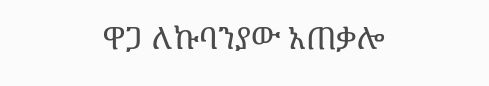ዋጋ ለኩባንያው አጠቃሎ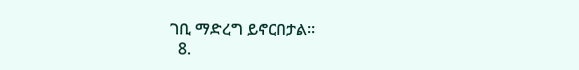ገቢ ማድረግ ይኖርበታል፡፡
  8.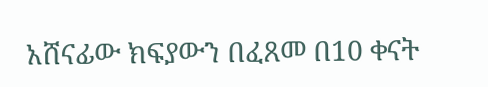አሸናፊው ክፍያውን በፈጸመ በ10 ቀናት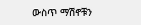ውስጥ ማሽኖቹን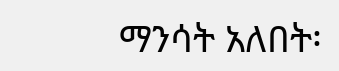ማንሳት አለበት፡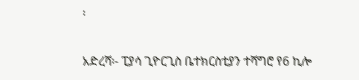፡

አድረሻ፡- ፒያሳ ጊዮርጊስ ቤተክርስቲያን ተሻግሮ የ6 ኪሎ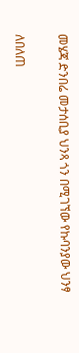መሄጃ ድንበሬ መታሰቢያ ህንጻ ጎን በሚገኘው የኩባንያው ህንፃ

ለበለጠ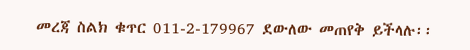መረጃ ስልክ ቁጥር 011-2-179967 ደውለው መጠየቅ ይችላሉ፡፡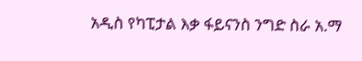አዲስ የካፒታል እቃ ፋይናንስ ንግድ ስራ አ.ማ